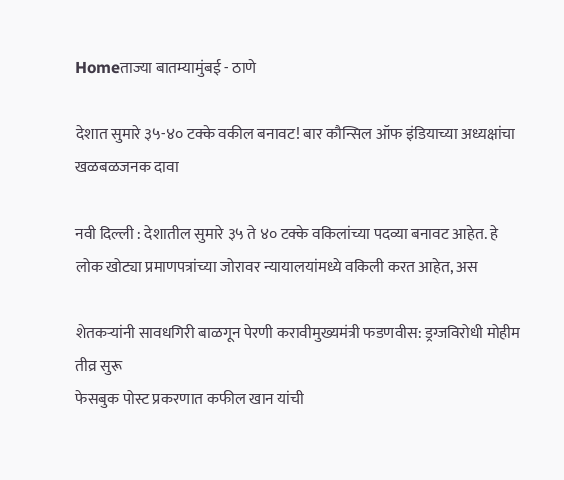Homeताज्या बातम्यामुंबई - ठाणे

देशात सुमारे ३५-४० टक्के वकील बनावट! बार कौन्सिल ऑफ इंडियाच्या अध्यक्षांचा खळबळजनक दावा

नवी दिल्ली : देशातील सुमारे ३५ ते ४० टक्के वकिलांच्या पदव्या बनावट आहेत. हे लोक खोट्या प्रमाणपत्रांच्या जोरावर न्यायालयांमध्ये वकिली करत आहेत, अस

शेतकर्‍यांनी सावधगिरी बाळगून पेरणी करावीमुख्यमंत्री फडणवीस: ड्रग्जविरोधी मोहीम तीव्र सुरू
फेसबुक पोस्ट प्रकरणात कफील खान यांची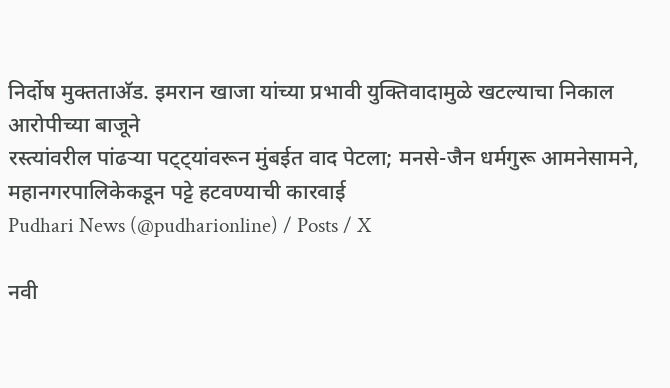निर्दोष मुक्तताअ‍ॅड. इमरान खाजा यांच्या प्रभावी युक्तिवादामुळे खटल्याचा निकाल आरोपीच्या बाजूने
रस्त्यांवरील पांढऱ्या पट्ट्यांवरून मुंबईत वाद पेटला; मनसे-जैन धर्मगुरू आमनेसामने, महानगरपालिकेकडून पट्टे हटवण्याची कारवाई
Pudhari News (@pudharionline) / Posts / X

नवी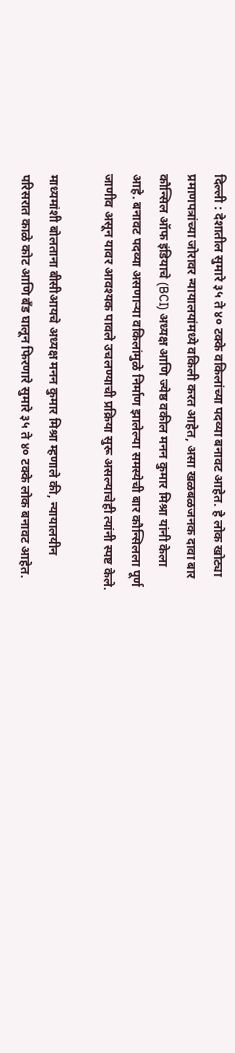दिल्ली : देशातील सुमारे ३५ ते ४० टक्के वकिलांच्या पदव्या बनावट आहेत. हे लोक खोट्या प्रमाणपत्रांच्या जोरावर न्यायालयांमध्ये वकिली करत आहेत, असा खळबळजनक दावा बार कौन्सिल ऑफ इंडियाचे (BCI) अध्यक्ष आणि ज्येष्ठ वकील मनन कुमार मिश्रा यांनी केला आहे. बनावट पदव्या असणाऱ्या वकिलांमुळे निर्माण झालेल्या समस्येची बार कौन्सिलला पूर्ण जाणीव असून यावर आवश्यक पावले उचलण्याची प्रक्रिया सुरू असल्याचेही त्यांनी स्पष्ट केले.

माध्यमांशी बोलताना बीसीआयचे अध्यक्ष मनन कुमार मिश्रा म्हणाले की, न्यायालयीन परिसरात काळे कोट आणि बँड घालून फिरणारे सुमारे ३५ ते ४० टक्के लोक बनावट आहेत.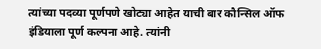त्यांच्या पदव्या पूर्णपणे खोट्या आहेत याची बार कौन्सिल ऑफ इंडियाला पूर्ण कल्पना आहे. त्यांनी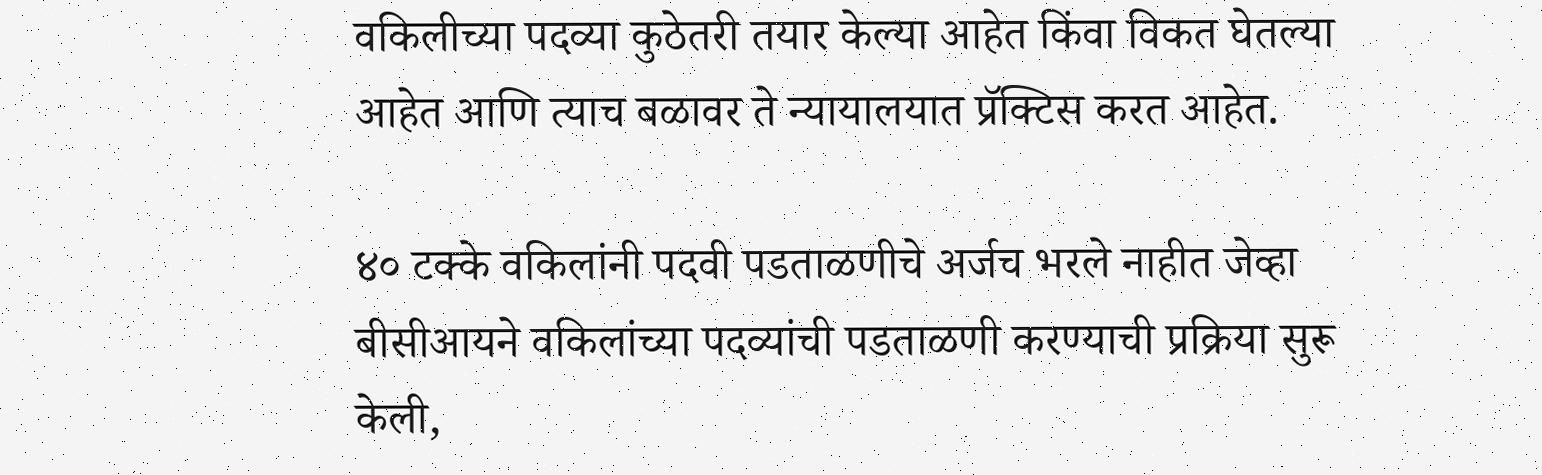वकिलीच्या पदव्या कुठेतरी तयार केल्या आहेत किंवा विकत घेतल्या आहेत आणि त्याच बळावर ते न्यायालयात प्रॅक्टिस करत आहेत.

४० टक्के वकिलांनी पदवी पडताळणीचे अर्जच भरले नाहीत जेव्हा बीसीआयने वकिलांच्या पदव्यांची पडताळणी करण्याची प्रक्रिया सुरू केली,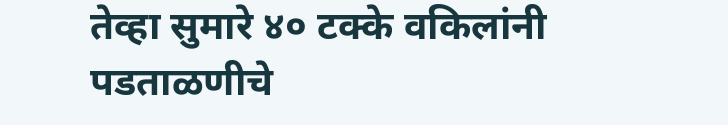तेव्हा सुमारे ४० टक्के वकिलांनी पडताळणीचे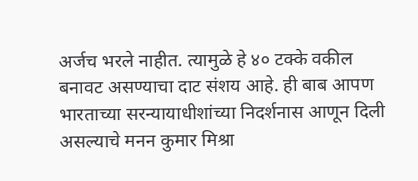अर्जच भरले नाहीत. त्यामुळे हे ४० टक्के वकील बनावट असण्याचा दाट संशय आहे. ही बाब आपण भारताच्या सरन्यायाधीशांच्या निदर्शनास आणून दिली असल्याचे मनन कुमार मिश्रा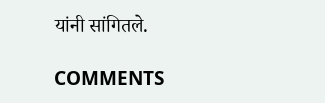यांनी सांगितले.

COMMENTS